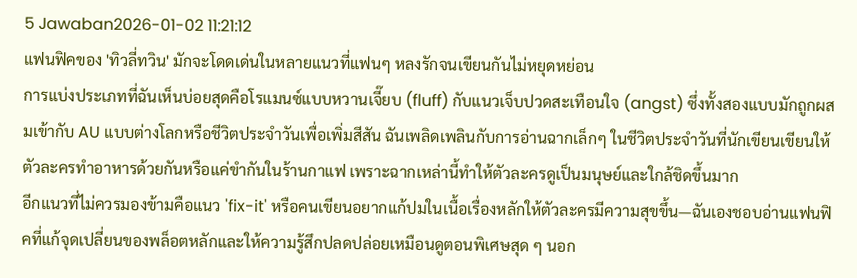5 Jawaban2026-01-02 11:21:12
แฟนฟิคของ 'ทิวลี่ทวิน' มักจะโดดเด่นในหลายแนวที่แฟนๆ หลงรักจนเขียนกันไม่หยุดหย่อน
การแบ่งประเภทที่ฉันเห็นบ่อยสุดคือโรแมนซ์แบบหวานเจี๊ยบ (fluff) กับแนวเจ็บปวดสะเทือนใจ (angst) ซึ่งทั้งสองแบบมักถูกผสมเข้ากับ AU แบบต่างโลกหรือชีวิตประจำวันเพื่อเพิ่มสีสัน ฉันเพลิดเพลินกับการอ่านฉากเล็กๆ ในชีวิตประจำวันที่นักเขียนเขียนให้ตัวละครทำอาหารด้วยกันหรือแค่ขำกันในร้านกาแฟ เพราะฉากเหล่านี้ทำให้ตัวละครดูเป็นมนุษย์และใกล้ชิดขึ้นมาก
อีกแนวที่ไม่ควรมองข้ามคือแนว 'fix-it' หรือคนเขียนอยากแก้ปมในเนื้อเรื่องหลักให้ตัวละครมีความสุขขึ้น—ฉันเองชอบอ่านแฟนฟิคที่แก้จุดเปลี่ยนของพล็อตหลักและให้ความรู้สึกปลดปล่อยเหมือนดูตอนพิเศษสุด ๆ นอก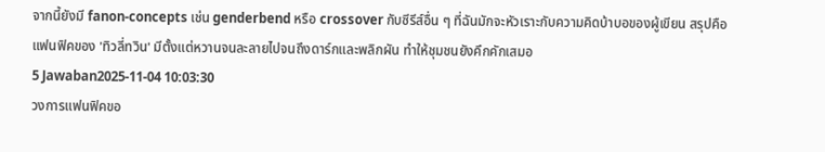จากนี้ยังมี fanon-concepts เช่น genderbend หรือ crossover กับซีรีส์อื่น ๆ ที่ฉันมักจะหัวเราะกับความคิดบ้าบอของผู้เขียน สรุปคือแฟนฟิคของ 'ทิวลี่ทวิน' มีตั้งแต่หวานจนละลายไปจนถึงดาร์กและพลิกผัน ทำให้ชุมชนยังคึกคักเสมอ
5 Jawaban2025-11-04 10:03:30
วงการแฟนฟิคขอ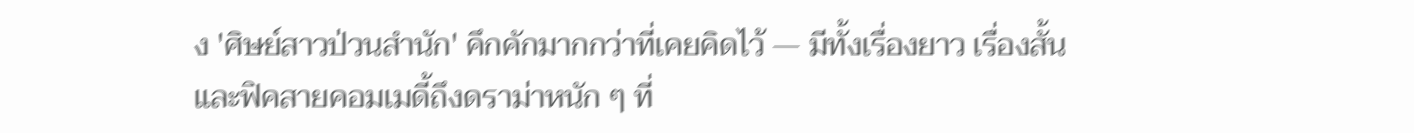ง 'ศิษย์สาวป่วนสำนัก' คึกคักมากกว่าที่เคยคิดไว้ — มีทั้งเรื่องยาว เรื่องสั้น และฟิคสายคอมเมดี้ถึงดราม่าหนัก ๆ ที่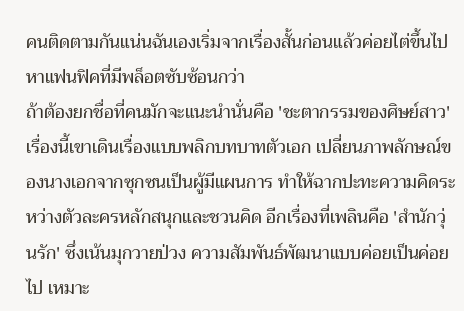คนติดตามกันแน่นฉันเองเริ่มจากเรื่องสั้นก่อนแล้วค่อยไต่ขึ้นไปหาแฟนฟิคที่มีพล็อตซับซ้อนกว่า
ถ้าต้องยกชื่อที่คนมักจะแนะนำนั่นคือ 'ชะตากรรมของศิษย์สาว' เรื่องนี้เขาเดินเรื่องแบบพลิกบทบาทตัวเอก เปลี่ยนภาพลักษณ์ของนางเอกจากซุกซนเป็นผู้มีแผนการ ทำให้ฉากปะทะความคิดระหว่างตัวละครหลักสนุกและชวนคิด อีกเรื่องที่เพลินคือ 'สำนักวุ่นรัก' ซึ่งเน้นมุกวายป่วง ความสัมพันธ์พัฒนาแบบค่อยเป็นค่อยไป เหมาะ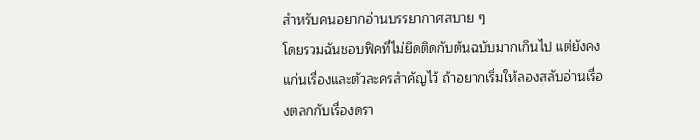สำหรับคนอยากอ่านบรรยากาศสบาย ๆ
โดยรวมฉันชอบฟิคที่ไม่ยึดติดกับต้นฉบับมากเกินไป แต่ยังคงแก่นเรื่องและตัวละครสำคัญไว้ ถ้าอยากเริ่มให้ลองสลับอ่านเรื่องตลกกับเรื่องดรา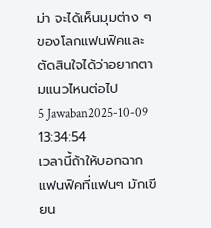ม่า จะได้เห็นมุมต่าง ๆ ของโลกแฟนฟิคและตัดสินใจได้ว่าอยากตามแนวไหนต่อไป
5 Jawaban2025-10-09 13:34:54
เวลานี้ถ้าให้บอกฉากแฟนฟิคที่แฟนๆ มักเขียน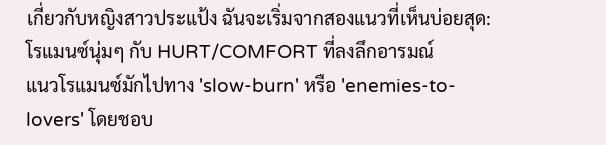เกี่ยวกับหญิงสาวประแป้ง ฉันจะเริ่มจากสองแนวที่เห็นบ่อยสุด: โรแมนซ์นุ่มๆ กับ HURT/COMFORT ที่ลงลึกอารมณ์
แนวโรแมนซ์มักไปทาง 'slow-burn' หรือ 'enemies-to-lovers' โดยชอบ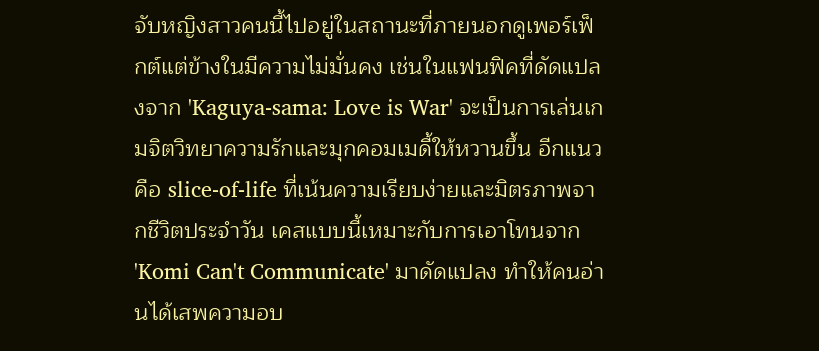จับหญิงสาวคนนี้ไปอยู่ในสถานะที่ภายนอกดูเพอร์เฟ็กต์แต่ข้างในมีความไม่มั่นคง เช่นในแฟนฟิคที่ดัดแปลงจาก 'Kaguya-sama: Love is War' จะเป็นการเล่นเกมจิตวิทยาความรักและมุกคอมเมดี้ให้หวานขึ้น อีกแนวคือ slice-of-life ที่เน้นความเรียบง่ายและมิตรภาพจากชีวิตประจำวัน เคสแบบนี้เหมาะกับการเอาโทนจาก 'Komi Can't Communicate' มาดัดแปลง ทำให้คนอ่านได้เสพความอบ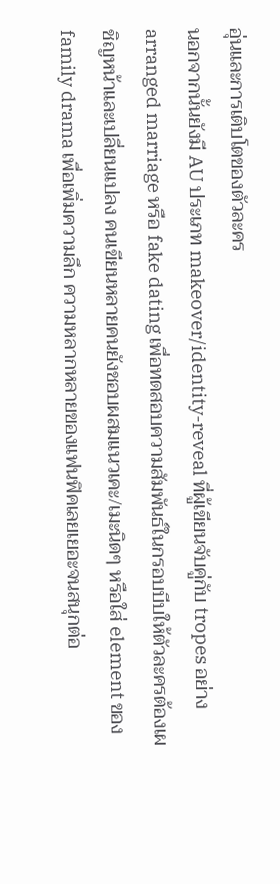อุ่นและการเติบโตของตัวละคร
นอกจากนั้นยังมี AU ประเภท makeover/identity-reveal ที่ผู้เขียนจับคู่กับ tropes อย่าง arranged marriage หรือ fake dating เพื่อทดสอบความสัมพันธ์ในกรอบบีบให้ตัวละครต้องเผชิญหน้าและเปลี่ยนแปลง คนเขียนหลายคนยังชอบผสมแนวเคะ/เมะนิดๆ หรือใส่ element ของ family drama เพื่อเพิ่มความลึก ความหลากหลายของแฟนฟิคเลยเยอะจนสนุกต่อ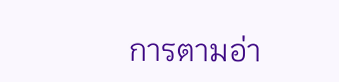การตามอ่า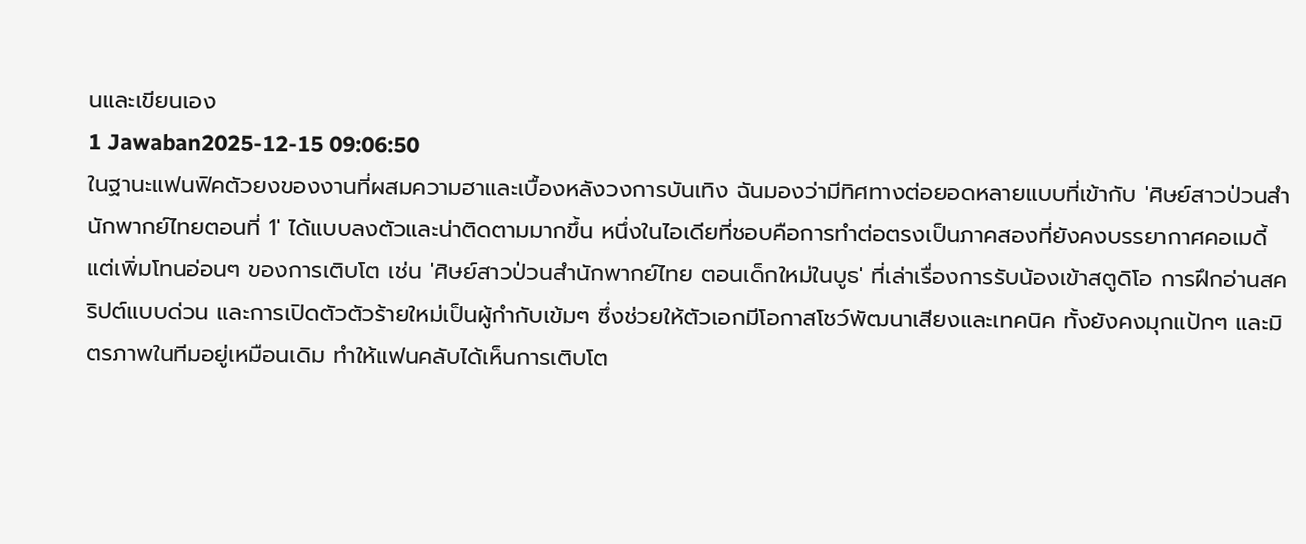นและเขียนเอง
1 Jawaban2025-12-15 09:06:50
ในฐานะแฟนฟิคตัวยงของงานที่ผสมความฮาและเบื้องหลังวงการบันเทิง ฉันมองว่ามีทิศทางต่อยอดหลายแบบที่เข้ากับ 'ศิษย์สาวป่วนสำนักพากย์ไทยตอนที่ 1' ได้แบบลงตัวและน่าติดตามมากขึ้น หนึ่งในไอเดียที่ชอบคือการทำต่อตรงเป็นภาคสองที่ยังคงบรรยากาศคอเมดี้แต่เพิ่มโทนอ่อนๆ ของการเติบโต เช่น 'ศิษย์สาวป่วนสำนักพากย์ไทย ตอนเด็กใหม่ในบูธ' ที่เล่าเรื่องการรับน้องเข้าสตูดิโอ การฝึกอ่านสคริปต์แบบด่วน และการเปิดตัวตัวร้ายใหม่เป็นผู้กำกับเข้มๆ ซึ่งช่วยให้ตัวเอกมีโอกาสโชว์พัฒนาเสียงและเทคนิค ทั้งยังคงมุกแป้กๆ และมิตรภาพในทีมอยู่เหมือนเดิม ทำให้แฟนคลับได้เห็นการเติบโต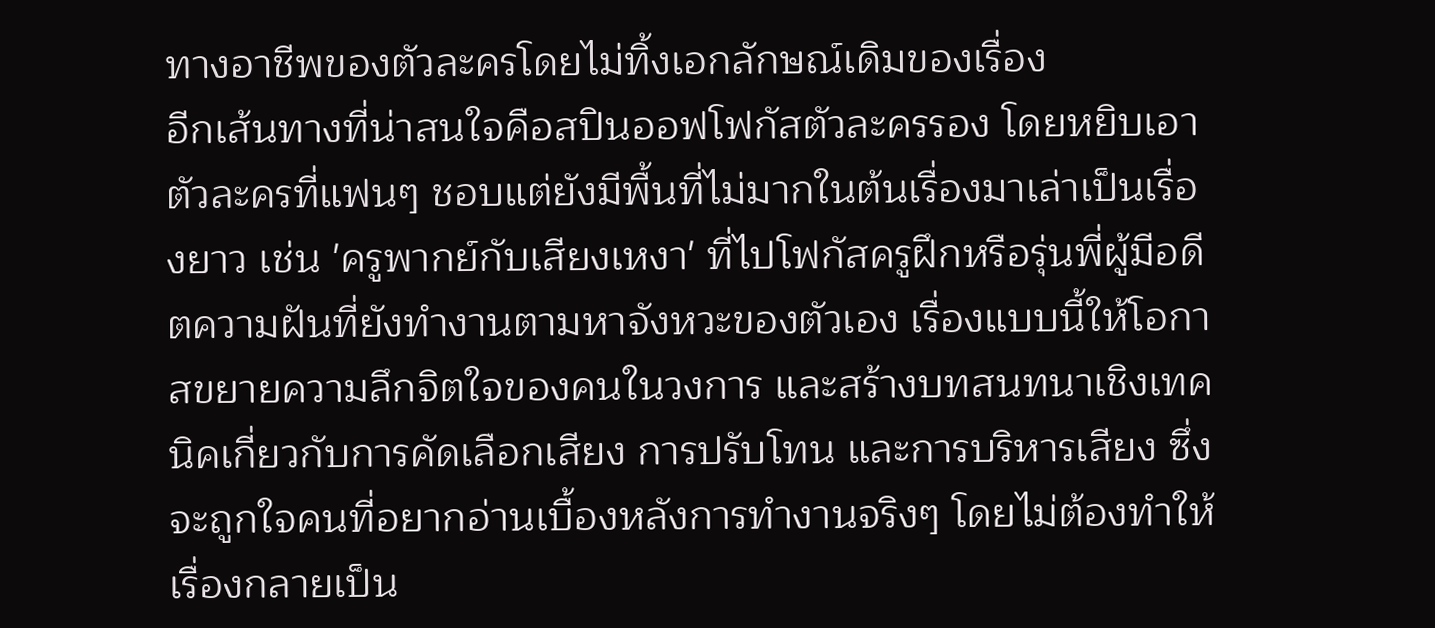ทางอาชีพของตัวละครโดยไม่ทิ้งเอกลักษณ์เดิมของเรื่อง
อีกเส้นทางที่น่าสนใจคือสปินออฟโฟกัสตัวละครรอง โดยหยิบเอาตัวละครที่แฟนๆ ชอบแต่ยังมีพื้นที่ไม่มากในต้นเรื่องมาเล่าเป็นเรื่องยาว เช่น 'ครูพากย์กับเสียงเหงา' ที่ไปโฟกัสครูฝึกหรือรุ่นพี่ผู้มีอดีตความฝันที่ยังทำงานตามหาจังหวะของตัวเอง เรื่องแบบนี้ให้โอกาสขยายความลึกจิตใจของคนในวงการ และสร้างบทสนทนาเชิงเทคนิคเกี่ยวกับการคัดเลือกเสียง การปรับโทน และการบริหารเสียง ซึ่งจะถูกใจคนที่อยากอ่านเบื้องหลังการทำงานจริงๆ โดยไม่ต้องทำให้เรื่องกลายเป็น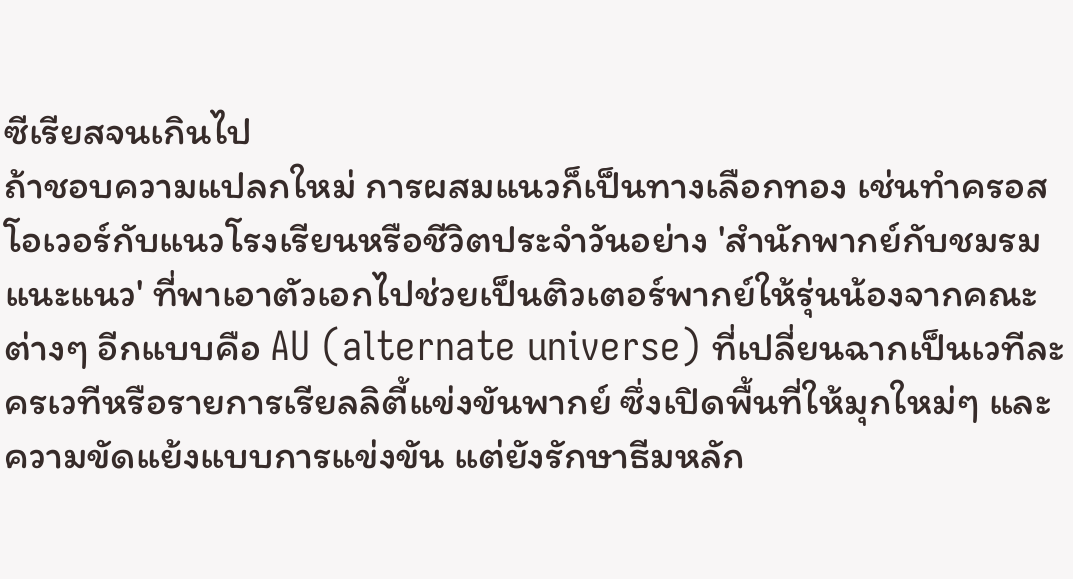ซีเรียสจนเกินไป
ถ้าชอบความแปลกใหม่ การผสมแนวก็เป็นทางเลือกทอง เช่นทำครอสโอเวอร์กับแนวโรงเรียนหรือชีวิตประจำวันอย่าง 'สำนักพากย์กับชมรมแนะแนว' ที่พาเอาตัวเอกไปช่วยเป็นติวเตอร์พากย์ให้รุ่นน้องจากคณะต่างๆ อีกแบบคือ AU (alternate universe) ที่เปลี่ยนฉากเป็นเวทีละครเวทีหรือรายการเรียลลิตี้แข่งขันพากย์ ซึ่งเปิดพื้นที่ให้มุกใหม่ๆ และความขัดแย้งแบบการแข่งขัน แต่ยังรักษาธีมหลัก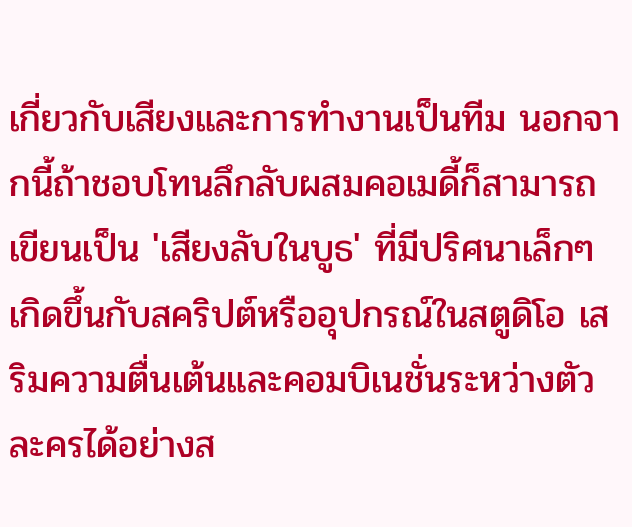เกี่ยวกับเสียงและการทำงานเป็นทีม นอกจากนี้ถ้าชอบโทนลึกลับผสมคอเมดี้ก็สามารถเขียนเป็น 'เสียงลับในบูธ' ที่มีปริศนาเล็กๆ เกิดขึ้นกับสคริปต์หรืออุปกรณ์ในสตูดิโอ เสริมความตื่นเต้นและคอมบิเนชั่นระหว่างตัวละครได้อย่างส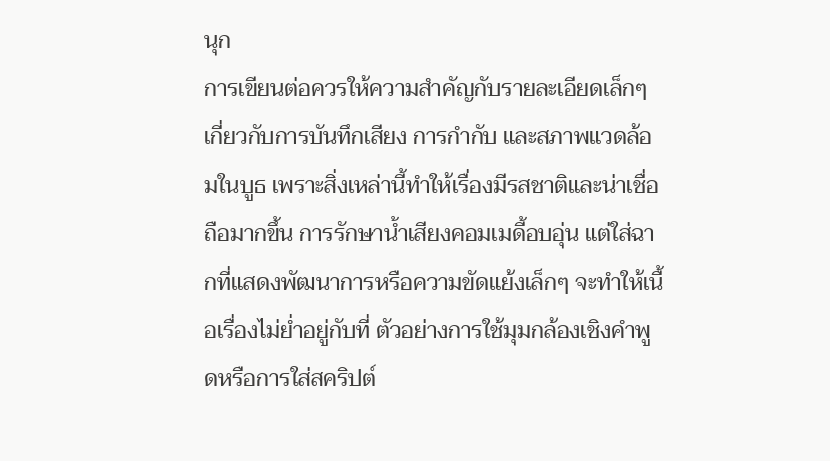นุก
การเขียนต่อควรให้ความสำคัญกับรายละเอียดเล็กๆ เกี่ยวกับการบันทึกเสียง การกำกับ และสภาพแวดล้อมในบูธ เพราะสิ่งเหล่านี้ทำให้เรื่องมีรสชาติและน่าเชื่อถือมากขึ้น การรักษาน้ำเสียงคอมเมดี้อบอุ่น แต่ใส่ฉากที่แสดงพัฒนาการหรือความขัดแย้งเล็กๆ จะทำให้เนื้อเรื่องไม่ย่ำอยู่กับที่ ตัวอย่างการใช้มุมกล้องเชิงคำพูดหรือการใส่สคริปต์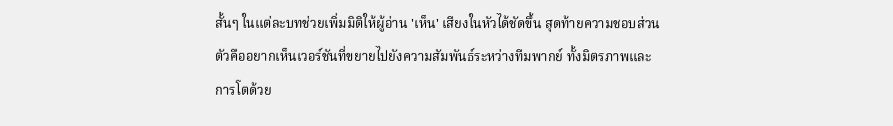สั้นๆ ในแต่ละบทช่วยเพิ่มมิติให้ผู้อ่าน 'เห็น' เสียงในหัวได้ชัดขึ้น สุดท้ายความชอบส่วนตัวคืออยากเห็นเวอร์ชันที่ขยายไปยังความสัมพันธ์ระหว่างทีมพากย์ ทั้งมิตรภาพและการโตด้วย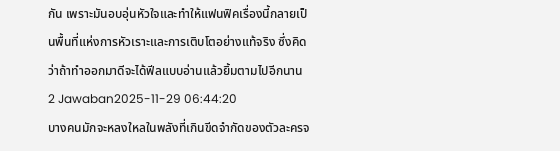กัน เพราะมันอบอุ่นหัวใจและทำให้แฟนฟิคเรื่องนี้กลายเป็นพื้นที่แห่งการหัวเราะและการเติบโตอย่างแท้จริง ซึ่งคิดว่าถ้าทำออกมาดีจะได้ฟีลแบบอ่านแล้วยิ้มตามไปอีกนาน
2 Jawaban2025-11-29 06:44:20
บางคนมักจะหลงใหลในพลังที่เกินขีดจำกัดของตัวละครจ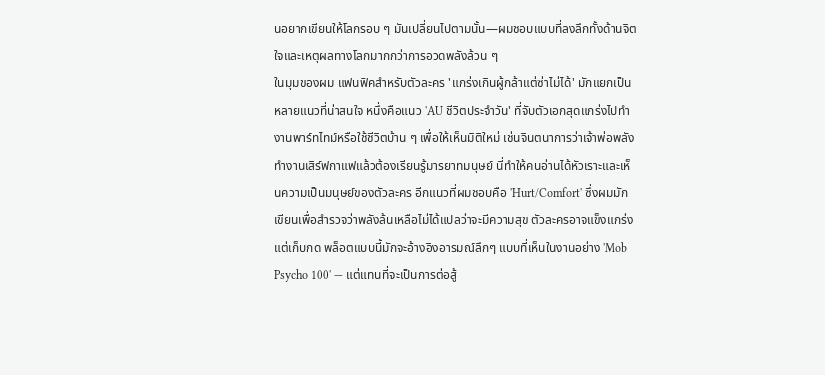นอยากเขียนให้โลกรอบ ๆ มันเปลี่ยนไปตามนั้น—ผมชอบแบบที่ลงลึกทั้งด้านจิตใจและเหตุผลทางโลกมากกว่าการอวดพลังล้วน ๆ
ในมุมของผม แฟนฟิคสำหรับตัวละคร 'แกร่งเกินผู้กล้าแต่ซ่าไม่ได้' มักแยกเป็นหลายแนวที่น่าสนใจ หนึ่งคือแนว 'AU ชีวิตประจำวัน' ที่จับตัวเอกสุดแกร่งไปทำงานพาร์ทไทม์หรือใช้ชีวิตบ้าน ๆ เพื่อให้เห็นมิติใหม่ เช่นจินตนาการว่าเจ้าพ่อพลังทำงานเสิร์ฟกาแฟแล้วต้องเรียนรู้มารยาทมนุษย์ นี่ทำให้คนอ่านได้หัวเราะและเห็นความเป็นมนุษย์ของตัวละคร อีกแนวที่ผมชอบคือ 'Hurt/Comfort' ซึ่งผมมักเขียนเพื่อสำรวจว่าพลังล้นเหลือไม่ได้แปลว่าจะมีความสุข ตัวละครอาจแข็งแกร่งแต่เก็บกด พล็อตแบบนี้มักจะอ้างอิงอารมณ์ลึกๆ แบบที่เห็นในงานอย่าง 'Mob Psycho 100' — แต่แทนที่จะเป็นการต่อสู้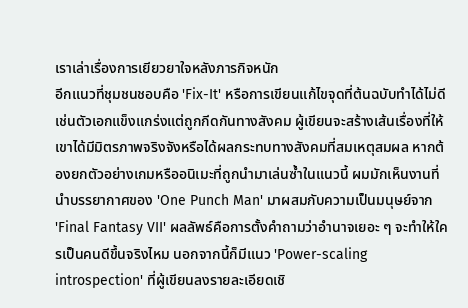เราเล่าเรื่องการเยียวยาใจหลังภารกิจหนัก
อีกแนวที่ชุมชนชอบคือ 'Fix-It' หรือการเขียนแก้ไขจุดที่ต้นฉบับทำได้ไม่ดี เช่นตัวเอกแข็งแกร่งแต่ถูกกีดกันทางสังคม ผู้เขียนจะสร้างเส้นเรื่องที่ให้เขาได้มีมิตรภาพจริงจังหรือได้ผลกระทบทางสังคมที่สมเหตุสมผล หากต้องยกตัวอย่างเกมหรืออนิเมะที่ถูกนำมาเล่นซ้ำในแนวนี้ ผมมักเห็นงานที่นำบรรยากาศของ 'One Punch Man' มาผสมกับความเป็นมนุษย์จาก 'Final Fantasy VII' ผลลัพธ์คือการตั้งคำถามว่าอำนาจเยอะ ๆ จะทำให้ใครเป็นคนดีขึ้นจริงไหม นอกจากนี้ก็มีแนว 'Power-scaling introspection' ที่ผู้เขียนลงรายละเอียดเชิ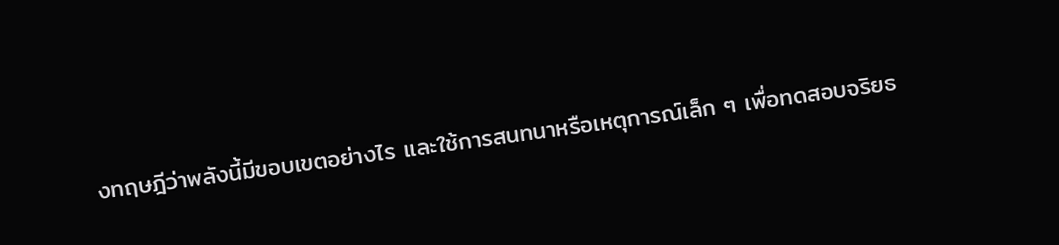งทฤษฎีว่าพลังนี้มีขอบเขตอย่างไร และใช้การสนทนาหรือเหตุการณ์เล็ก ๆ เพื่อทดสอบจริยธ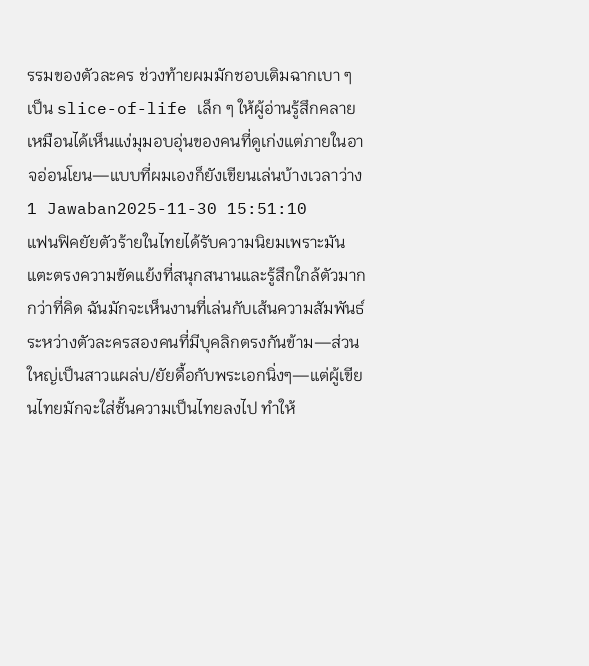รรมของตัวละคร ช่วงท้ายผมมักชอบเติมฉากเบา ๆ เป็น slice-of-life เล็ก ๆ ให้ผู้อ่านรู้สึกคลาย เหมือนได้เห็นแง่มุมอบอุ่นของคนที่ดูเก่งแต่ภายในอาจอ่อนโยน—แบบที่ผมเองก็ยังเขียนเล่นบ้างเวลาว่าง
1 Jawaban2025-11-30 15:51:10
แฟนฟิคยัยตัวร้ายในไทยได้รับความนิยมเพราะมันแตะตรงความขัดแย้งที่สนุกสนานและรู้สึกใกล้ตัวมากกว่าที่คิด ฉันมักจะเห็นงานที่เล่นกับเส้นความสัมพันธ์ระหว่างตัวละครสองคนที่มีบุคลิกตรงกันข้าม—ส่วนใหญ่เป็นสาวแผล่บ/ยัยดื้อกับพระเอกนิ่งๆ—แต่ผู้เขียนไทยมักจะใส่ชั้นความเป็นไทยลงไป ทำให้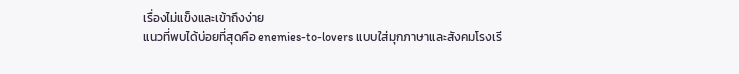เรื่องไม่แข็งและเข้าถึงง่าย
แนวที่พบได้บ่อยที่สุดคือ enemies-to-lovers แบบใส่มุกภาษาและสังคมโรงเรี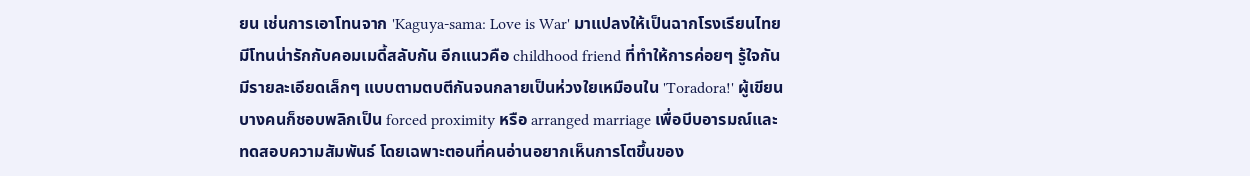ยน เช่นการเอาโทนจาก 'Kaguya-sama: Love is War' มาแปลงให้เป็นฉากโรงเรียนไทย มีโทนน่ารักกับคอมเมดี้สลับกัน อีกแนวคือ childhood friend ที่ทำให้การค่อยๆ รู้ใจกันมีรายละเอียดเล็กๆ แบบตามตบตีกันจนกลายเป็นห่วงใยเหมือนใน 'Toradora!' ผู้เขียนบางคนก็ชอบพลิกเป็น forced proximity หรือ arranged marriage เพื่อบีบอารมณ์และทดสอบความสัมพันธ์ โดยเฉพาะตอนที่คนอ่านอยากเห็นการโตขึ้นของ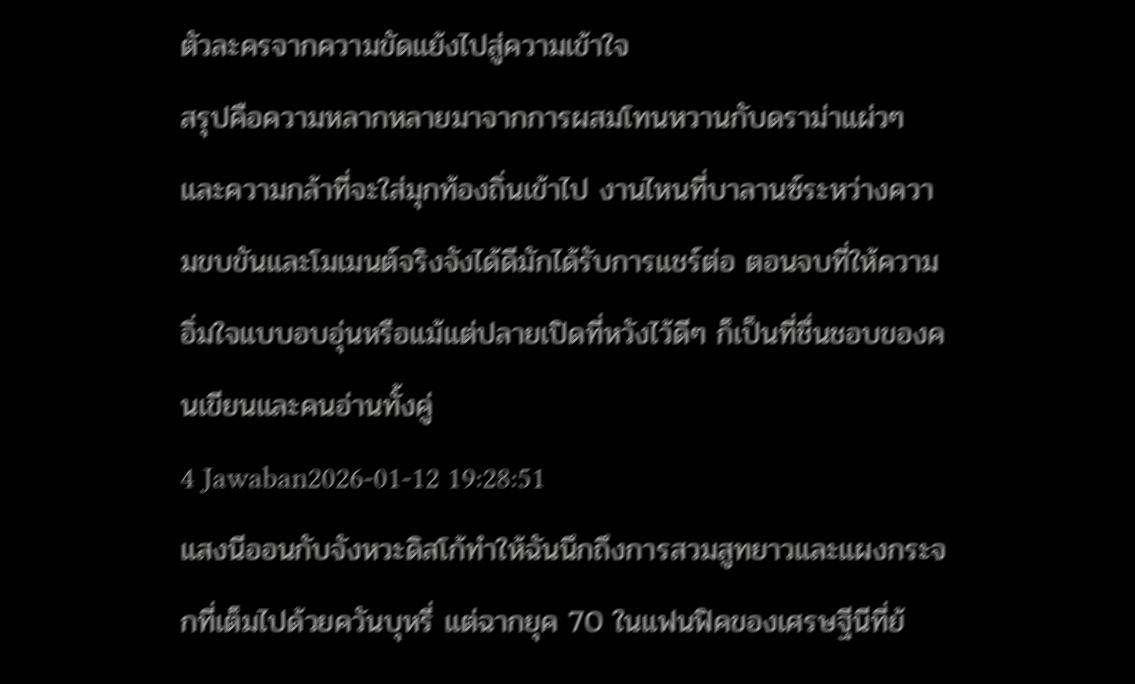ตัวละครจากความขัดแย้งไปสู่ความเข้าใจ
สรุปคือความหลากหลายมาจากการผสมโทนหวานกับดราม่าแผ่วๆ และความกล้าที่จะใส่มุกท้องถิ่นเข้าไป งานไหนที่บาลานซ์ระหว่างความขบขันและโมเมนต์จริงจังได้ดีมักได้รับการแชร์ต่อ ตอนจบที่ให้ความอิ่มใจแบบอบอุ่นหรือแม้แต่ปลายเปิดที่หวังไว้ดีๆ ก็เป็นที่ชื่นชอบของคนเขียนและคนอ่านทั้งคู่
4 Jawaban2026-01-12 19:28:51
แสงนีออนกับจังหวะดิสโก้ทำให้ฉันนึกถึงการสวมสูทยาวและแผงกระจกที่เต็มไปด้วยควันบุหรี่ แต่ฉากยุค 70 ในแฟนฟิคของเศรษฐีนีที่ย้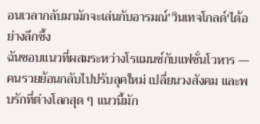อนเวลากลับมามักจะเล่นกับอารมณ์'วินเทจโกลด์'ได้อย่างลึกซึ้ง
ฉันชอบแนวที่ผสมระหว่างโรแมนซ์กับแฟชั่นโวหาร — คนรวยย้อนกลับไปปรับลุคใหม่ เปลี่ยนวงสังคม และพบรักที่ต่างโลกสุด ๆ แนวนี้มัก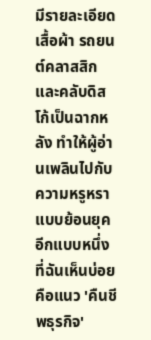มีรายละเอียดเสื้อผ้า รถยนต์คลาสสิก และคลับดิสโก้เป็นฉากหลัง ทำให้ผู้อ่านเพลินไปกับความหรูหราแบบย้อนยุค อีกแบบหนึ่งที่ฉันเห็นบ่อยคือแนว 'คืนชีพธุรกิจ'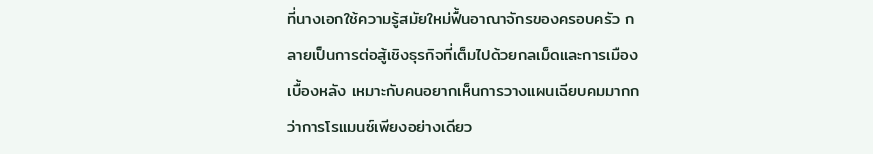ที่นางเอกใช้ความรู้สมัยใหม่ฟื้นอาณาจักรของครอบครัว กลายเป็นการต่อสู้เชิงธุรกิจที่เต็มไปด้วยกลเม็ดและการเมืองเบื้องหลัง เหมาะกับคนอยากเห็นการวางแผนเฉียบคมมากกว่าการโรแมนซ์เพียงอย่างเดียว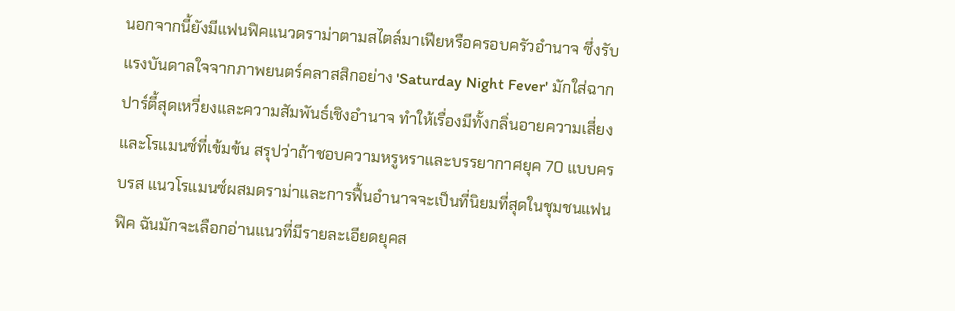นอกจากนี้ยังมีแฟนฟิคแนวดราม่าตามสไตล์มาเฟียหรือครอบครัวอำนาจ ซึ่งรับแรงบันดาลใจจากภาพยนตร์คลาสสิกอย่าง 'Saturday Night Fever' มักใส่ฉากปาร์ตี้สุดเหวี่ยงและความสัมพันธ์เชิงอำนาจ ทำให้เรื่องมีทั้งกลิ่นอายความเสี่ยงและโรแมนซ์ที่เข้มข้น สรุปว่าถ้าชอบความหรูหราและบรรยากาศยุค 70 แบบครบรส แนวโรแมนซ์ผสมดราม่าและการฟื้นอำนาจจะเป็นที่นิยมที่สุดในชุมชนแฟนฟิค ฉันมักจะเลือกอ่านแนวที่มีรายละเอียดยุคส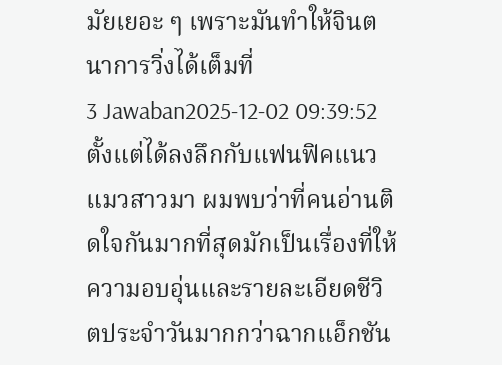มัยเยอะ ๆ เพราะมันทำให้จินตนาการวิ่งได้เต็มที่
3 Jawaban2025-12-02 09:39:52
ตั้งแต่ได้ลงลึกกับแฟนฟิคแนวแมวสาวมา ผมพบว่าที่คนอ่านติดใจกันมากที่สุดมักเป็นเรื่องที่ให้ความอบอุ่นและรายละเอียดชีวิตประจำวันมากกว่าฉากแอ็กชัน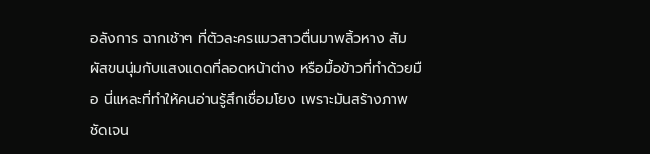อลังการ ฉากเช้าๆ ที่ตัวละครแมวสาวตื่นมาพลิ้วหาง สัมผัสขนนุ่มกับแสงแดดที่ลอดหน้าต่าง หรือมื้อข้าวที่ทำด้วยมือ นี่แหละที่ทำให้คนอ่านรู้สึกเชื่อมโยง เพราะมันสร้างภาพชัดเจน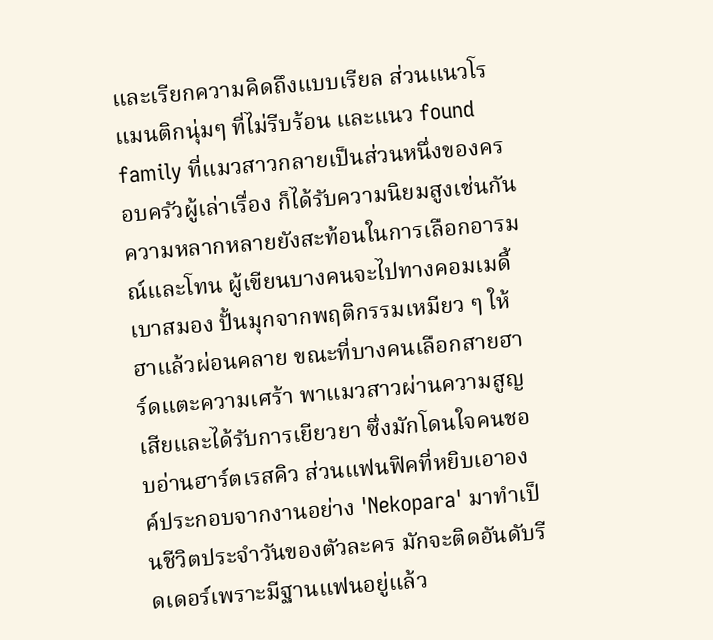และเรียกความคิดถึงแบบเรียล ส่วนแนวโรแมนติกนุ่มๆ ที่ไม่รีบร้อน และแนว found family ที่แมวสาวกลายเป็นส่วนหนึ่งของครอบครัวผู้เล่าเรื่อง ก็ได้รับความนิยมสูงเช่นกัน
ความหลากหลายยังสะท้อนในการเลือกอารมณ์และโทน ผู้เขียนบางคนจะไปทางคอมเมดี้เบาสมอง ปั้นมุกจากพฤติกรรมเหมียว ๆ ให้ฮาแล้วผ่อนคลาย ขณะที่บางคนเลือกสายฮาร์ดแตะความเศร้า พาแมวสาวผ่านความสูญเสียและได้รับการเยียวยา ซึ่งมักโดนใจคนชอบอ่านฮาร์ตเรสคิว ส่วนแฟนฟิคที่หยิบเอาองค์ประกอบจากงานอย่าง 'Nekopara' มาทำเป็นชีวิตประจำวันของตัวละคร มักจะติดอันดับรีดเดอร์เพราะมีฐานแฟนอยู่แล้ว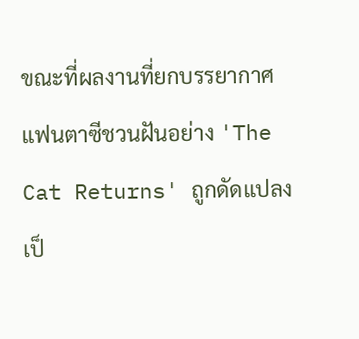ขณะที่ผลงานที่ยกบรรยากาศแฟนตาซีชวนฝันอย่าง 'The Cat Returns' ถูกดัดแปลงเป็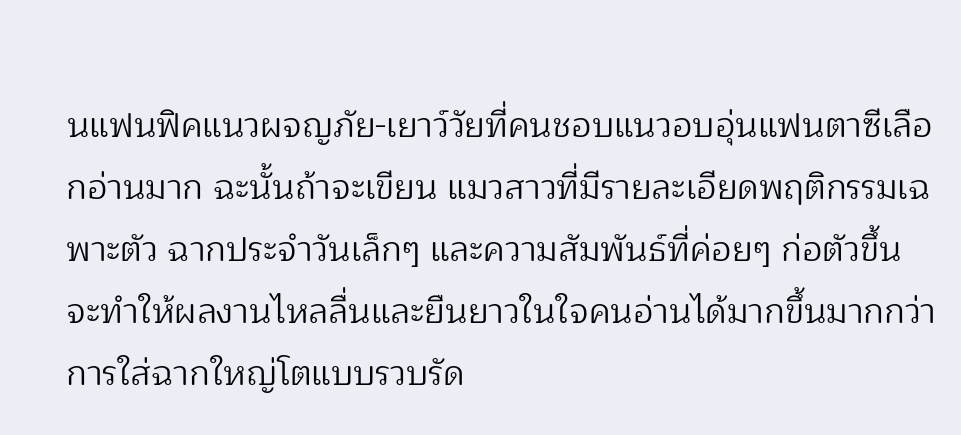นแฟนฟิคแนวผจญภัย-เยาว์วัยที่คนชอบแนวอบอุ่นแฟนตาซีเลือกอ่านมาก ฉะนั้นถ้าจะเขียน แมวสาวที่มีรายละเอียดพฤติกรรมเฉพาะตัว ฉากประจำวันเล็กๆ และความสัมพันธ์ที่ค่อยๆ ก่อตัวขึ้น จะทำให้ผลงานไหลลื่นและยืนยาวในใจคนอ่านได้มากขึ้นมากกว่าการใส่ฉากใหญ่โตแบบรวบรัด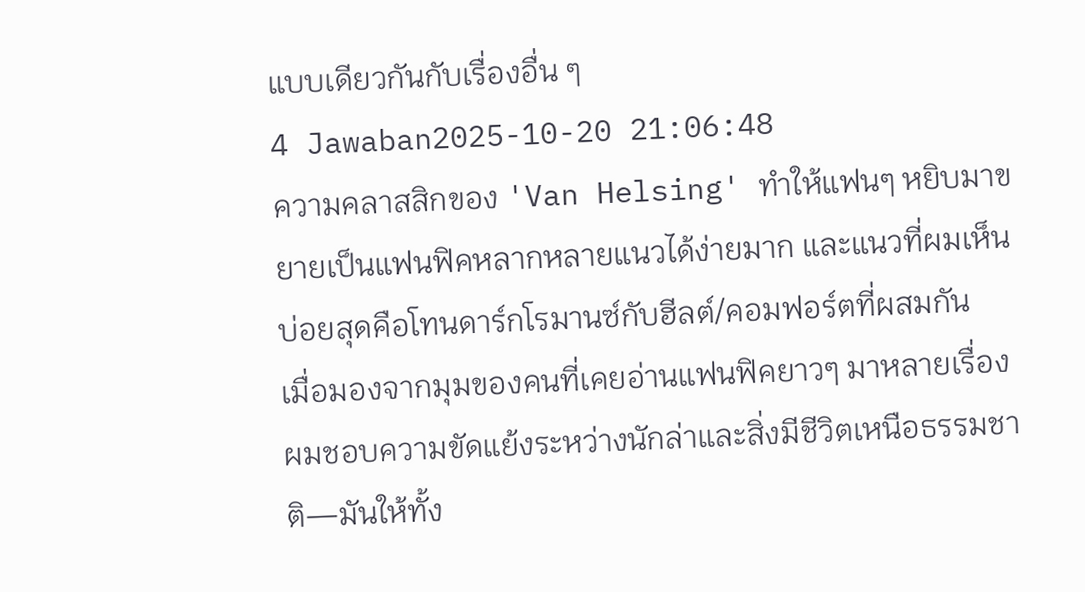แบบเดียวกันกับเรื่องอื่น ๆ
4 Jawaban2025-10-20 21:06:48
ความคลาสสิกของ 'Van Helsing' ทำให้แฟนๆ หยิบมาขยายเป็นแฟนฟิคหลากหลายแนวได้ง่ายมาก และแนวที่ผมเห็นบ่อยสุดคือโทนดาร์กโรมานซ์กับฮีลต์/คอมฟอร์ตที่ผสมกัน
เมื่อมองจากมุมของคนที่เคยอ่านแฟนฟิคยาวๆ มาหลายเรื่อง ผมชอบความขัดแย้งระหว่างนักล่าและสิ่งมีชีวิตเหนือธรรมชาติ—มันให้ทั้ง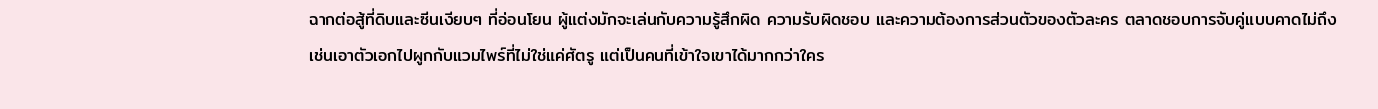ฉากต่อสู้ที่ดิบและซีนเงียบๆ ที่อ่อนโยน ผู้แต่งมักจะเล่นกับความรู้สึกผิด ความรับผิดชอบ และความต้องการส่วนตัวของตัวละคร ตลาดชอบการจับคู่แบบคาดไม่ถึง เช่นเอาตัวเอกไปผูกกับแวมไพร์ที่ไม่ใช่แค่ศัตรู แต่เป็นคนที่เข้าใจเขาได้มากกว่าใคร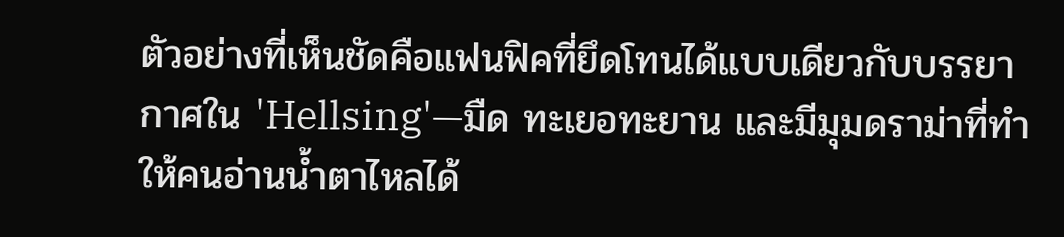ตัวอย่างที่เห็นชัดคือแฟนฟิคที่ยึดโทนได้แบบเดียวกับบรรยากาศใน 'Hellsing'—มืด ทะเยอทะยาน และมีมุมดราม่าที่ทำให้คนอ่านน้ำตาไหลได้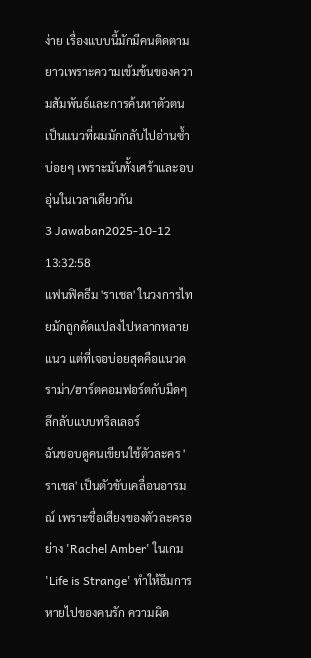ง่าย เรื่องแบบนี้มักมีคนติดตามยาวเพราะความเข้มข้นของความสัมพันธ์และการค้นหาตัวตน เป็นแนวที่ผมมักกลับไปอ่านซ้ำบ่อยๆ เพราะมันทั้งเศร้าและอบอุ่นในเวลาเดียวกัน
3 Jawaban2025-10-12 13:32:58
แฟนฟิคธีม 'ราเชล' ในวงการไทยมักถูกดัดแปลงไปหลากหลายแนว แต่ที่เจอบ่อยสุดคือแนวดราม่า/ฮาร์ตคอมฟอร์ตกับมืดๆ ลึกลับแบบทริลเลอร์
ฉันชอบดูคนเขียนใช้ตัวละคร 'ราเชล' เป็นตัวขับเคลื่อนอารมณ์ เพราะชื่อเสียงของตัวละครอย่าง 'Rachel Amber' ในเกม 'Life is Strange' ทำให้ธีมการหายไปของคนรัก ความผิด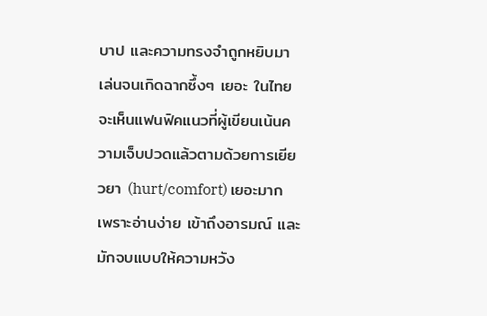บาป และความทรงจำถูกหยิบมาเล่นจนเกิดฉากซึ้งๆ เยอะ ในไทยจะเห็นแฟนฟิคแนวที่ผู้เขียนเน้นความเจ็บปวดแล้วตามด้วยการเยียวยา (hurt/comfort) เยอะมาก เพราะอ่านง่าย เข้าถึงอารมณ์ และมักจบแบบให้ความหวัง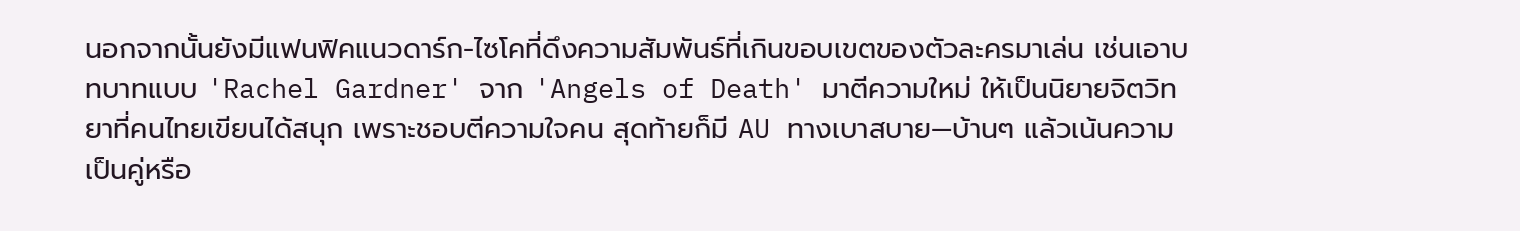นอกจากนั้นยังมีแฟนฟิคแนวดาร์ก-ไซโคที่ดึงความสัมพันธ์ที่เกินขอบเขตของตัวละครมาเล่น เช่นเอาบทบาทแบบ 'Rachel Gardner' จาก 'Angels of Death' มาตีความใหม่ ให้เป็นนิยายจิตวิทยาที่คนไทยเขียนได้สนุก เพราะชอบตีความใจคน สุดท้ายก็มี AU ทางเบาสบาย—บ้านๆ แล้วเน้นความเป็นคู่หรือ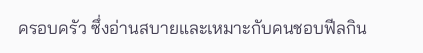ครอบครัว ซึ่งอ่านสบายและเหมาะกับคนชอบฟีลกิน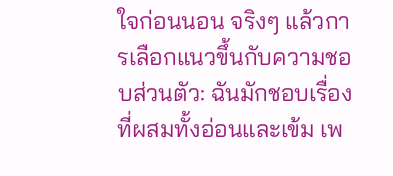ใจก่อนนอน จริงๆ แล้วการเลือกแนวขึ้นกับความชอบส่วนตัว: ฉันมักชอบเรื่องที่ผสมทั้งอ่อนและเข้ม เพ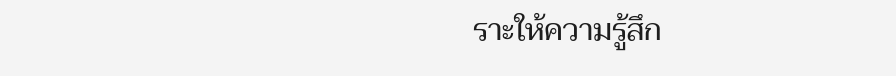ราะให้ความรู้สึก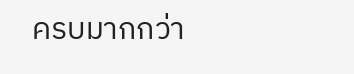ครบมากกว่า